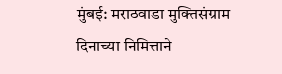मुंबई: मराठवाडा मुक्तिसंग्राम दिनाच्या निमित्ताने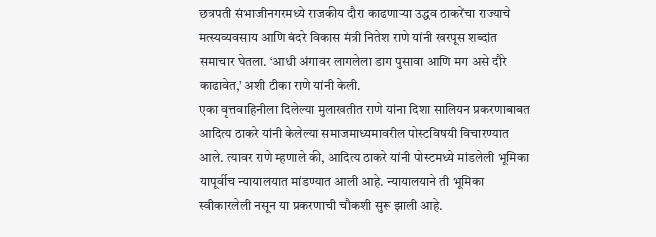छत्रपती संभाजीनगरमध्ये राजकीय दौरा काढणाऱ्या उद्धव ठाकरेंचा राज्याचे मत्स्यव्यवसाय आणि बंदरे विकास मंत्री नितेश राणे यांनी खरपूस शब्दांत समाचार घेतला. ‘आधी अंगावर लागलेला डाग पुसावा आणि मग असे दौरे काढावेत,’ अशी टीका राणे यांनी केली.
एका वृत्तवाहिनीला दिलेल्या मुलाखतीत राणे यांना दिशा सालियन प्रकरणाबाबत आदित्य ठाकरे यांनी केलेल्या समाजमाध्यमावरील पोस्टविषयी विचारण्यात आले. त्यावर राणे म्हणाले की, आदित्य ठाकरे यांनी पोस्टमध्ये मांडलेली भूमिका यापूर्वीच न्यायालयात मांडण्यात आली आहे. न्यायालयाने ती भूमिका स्वीकारलेली नसून या प्रकरणाची चौकशी सुरू झाली आहे.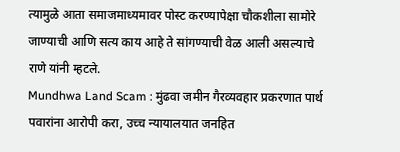त्यामुळे आता समाजमाध्यमावर पोस्ट करण्यापेक्षा चौकशीला सामोरे जाण्याची आणि सत्य काय आहे ते सांगण्याची वेळ आली असल्याचे राणे यांनी म्हटले.
Mundhwa Land Scam : मुंढवा जमीन गैरव्यवहार प्रकरणात पार्थ पवारांना आरोपी करा, उच्च न्यायालयात जनहित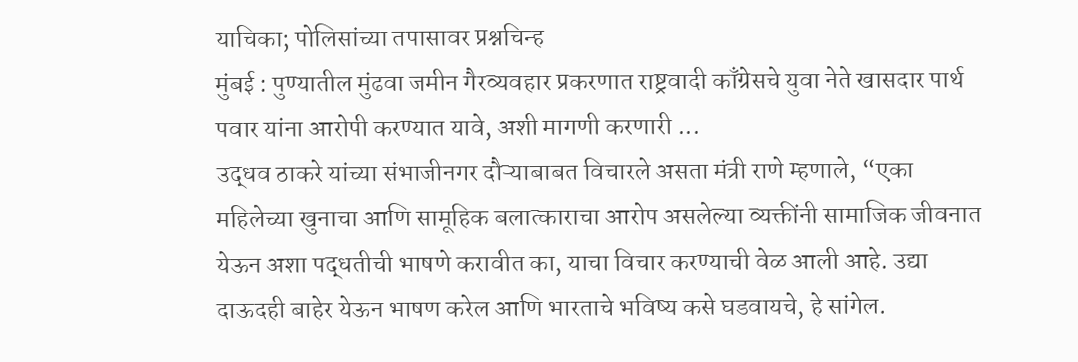याचिका; पोलिसांच्या तपासावर प्रश्नचिन्ह
मुंबई : पुण्यातील मुंढवा जमीन गैरव्यवहार प्रकरणात राष्ट्रवादी काँग्रेसचे युवा नेते खासदार पार्थ पवार यांना आरोपी करण्यात यावे, अशी मागणी करणारी ...
उद्धव ठाकरे यांच्या संभाजीनगर दौऱ्याबाबत विचारले असता मंत्री राणे म्हणाले, “एका महिलेच्या खुनाचा आणि सामूहिक बलात्काराचा आरोप असलेल्या व्यक्तींनी सामाजिक जीवनात येऊन अशा पद्धतीची भाषणे करावीत का, याचा विचार करण्याची वेळ आली आहे. उद्या दाऊदही बाहेर येऊन भाषण करेल आणि भारताचे भविष्य कसे घडवायचे, हे सांगेल.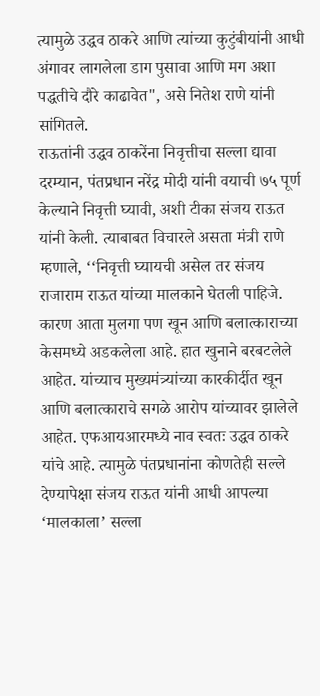त्यामुळे उद्धव ठाकरे आणि त्यांच्या कुटुंबीयांनी आधी अंगावर लागलेला डाग पुसावा आणि मग अशा पद्धतीचे दौरे काढावेत", असे नितेश राणे यांनी सांगितले.
राऊतांनी उद्धव ठाकरेंना निवृत्तीचा सल्ला द्यावा
दरम्यान, पंतप्रधान नरेंद्र मोदी यांनी वयाची ७५ पूर्ण केल्याने निवृत्ती घ्यावी, अशी टीका संजय राऊत यांनी केली. त्याबाबत विचारले असता मंत्री राणे म्हणाले, ‘‘निवृत्ती घ्यायची असेल तर संजय राजाराम राऊत यांच्या मालकाने घेतली पाहिजे. कारण आता मुलगा पण खून आणि बलात्काराच्या केसमध्ये अडकलेला आहे. हात खुनाने बरबटलेले आहेत. यांच्याच मुख्यमंत्र्यांच्या कारकीर्दीत खून आणि बलात्काराचे सगळे आरोप यांच्यावर झालेले आहेत. एफआयआरमध्ये नाव स्वतः उद्धव ठाकरे यांचे आहे. त्यामुळे पंतप्रधानांना कोणतेही सल्ले देण्यापेक्षा संजय राऊत यांनी आधी आपल्या ‘मालकाला’ सल्ला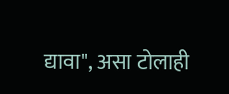द्यावा", असा टोलाही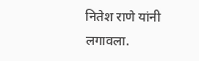नितेश राणे यांनी लगावला.